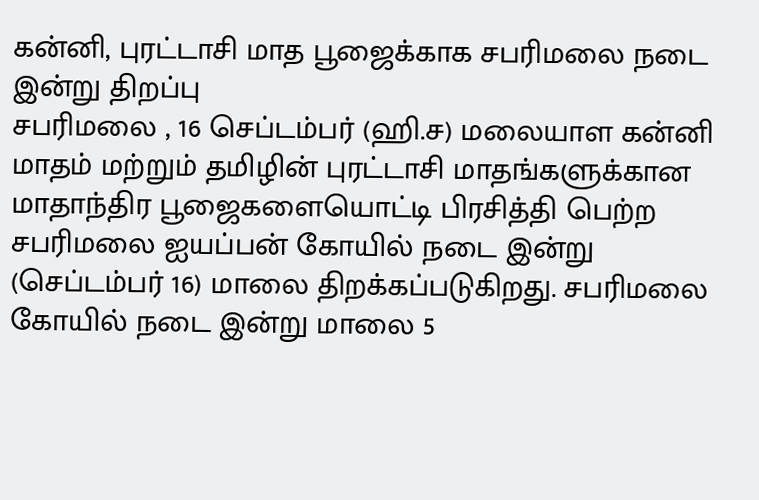கன்னி, புரட்டாசி மாத பூஜைக்காக சபரிமலை நடை இன்று திறப்பு
சபரிமலை , 16 செப்டம்பர் (ஹி.ச) மலையாள கன்னி மாதம் மற்றும் தமிழின் புரட்டாசி மாதங்களுக்கான மாதாந்திர பூஜைகளையொட்டி பிரசித்தி பெற்ற சபரிமலை ஐயப்பன் கோயில் நடை இன்று (செப்டம்பர் 16) மாலை திறக்கப்படுகிறது. சபரிமலை கோயில் நடை இன்று மாலை 5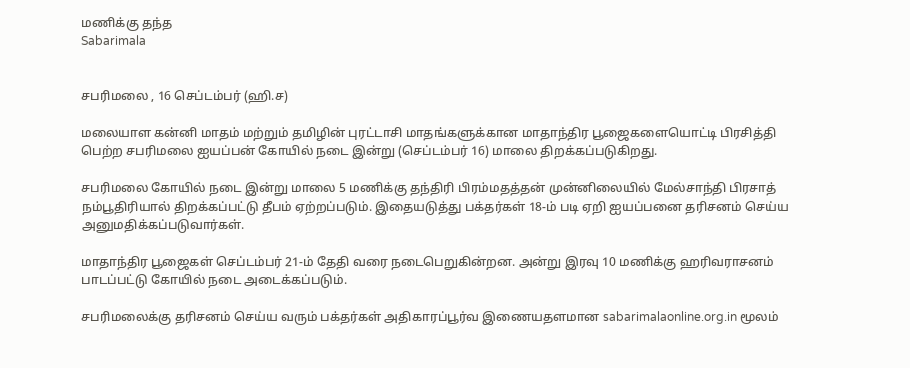மணிக்கு தந்த
Sabarimala


சபரிமலை , 16 செப்டம்பர் (ஹி.ச)

மலையாள கன்னி மாதம் மற்றும் தமிழின் புரட்டாசி மாதங்களுக்கான மாதாந்திர பூஜைகளையொட்டி பிரசித்தி பெற்ற சபரிமலை ஐயப்பன் கோயில் நடை இன்று (செப்டம்பர் 16) மாலை திறக்கப்படுகிறது.

சபரிமலை கோயில் நடை இன்று மாலை 5 மணிக்கு தந்திரி பிரம்மதத்தன் முன்னிலையில் மேல்சாந்தி பிரசாத் நம்பூதிரியால் திறக்கப்பட்டு தீபம் ஏற்றப்படும். இதையடுத்து பக்தர்கள் 18-ம் படி ஏறி ஐயப்பனை தரிசனம் செய்ய அனுமதிக்கப்படுவார்கள்.

மாதாந்திர பூஜைகள் செப்டம்பர் 21-ம் தேதி வரை நடைபெறுகின்றன. அன்று இரவு 10 மணிக்கு ஹரிவராசனம் பாடப்பட்டு கோயில் நடை அடைக்கப்படும்.

சபரிமலைக்கு தரிசனம் செய்ய வரும் பக்தர்கள் அதிகாரப்பூர்வ இணையதளமான sabarimalaonline.org.in மூலம்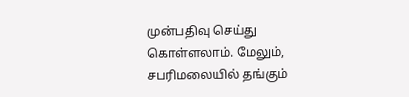முன்பதிவு செய்து கொள்ளலாம். மேலும், சபரிமலையில் தங்கும்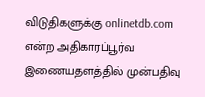விடுதிகளுக்கு onlinetdb.com என்ற அதிகாரப்பூர்வ இணையதளத்தில் முன்பதிவு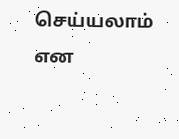செய்யலாம் என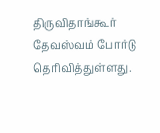திருவிதாங்கூர் தேவஸ்வம் போர்டு தெரிவித்துள்ளது.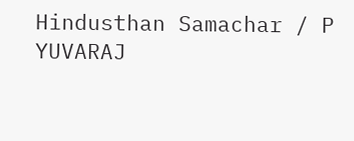Hindusthan Samachar / P YUVARAJ